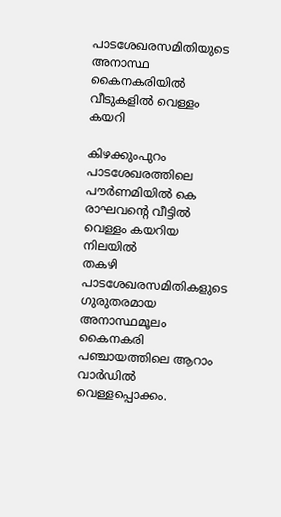പാടശേഖരസമിതിയുടെ അനാസ്ഥ
കൈനകരിയിൽ വീടുകളിൽ വെള്ളം കയറി

കിഴക്കുംപുറം പാടശേഖരത്തിലെ പൗർണമിയിൽ കെ രാഘവന്റെ വീട്ടിൽ വെള്ളം കയറിയ നിലയിൽ
തകഴി
പാടശേഖരസമിതികളുടെ ഗുരുതരമായ അനാസ്ഥമൂലം കൈനകരി പഞ്ചായത്തിലെ ആറാം വാർഡിൽ വെള്ളപ്പൊക്കം.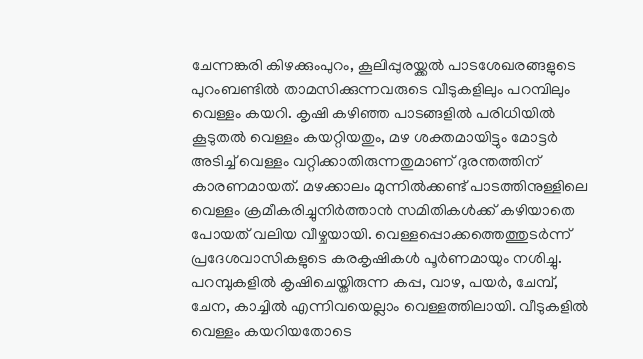ചേന്നങ്കരി കിഴക്കുംപുറം, കൂലിപ്പുരയ്ക്കൽ പാടശേഖരങ്ങളുടെ പുറംബണ്ടിൽ താമസിക്കുന്നവരുടെ വീടുകളിലും പറമ്പിലും വെള്ളം കയറി. കൃഷി കഴിഞ്ഞ പാടങ്ങളിൽ പരിധിയിൽ കൂടുതൽ വെള്ളം കയറ്റിയതും, മഴ ശക്തമായിട്ടും മോട്ടർ അടിച്ച് വെള്ളം വറ്റിക്കാതിരുന്നതുമാണ് ദുരന്തത്തിന് കാരണമായത്. മഴക്കാലം മുന്നിൽക്കണ്ട് പാടത്തിനുള്ളിലെ വെള്ളം ക്രമീകരിച്ചുനിർത്താൻ സമിതികൾക്ക് കഴിയാതെ പോയത് വലിയ വീഴ്ചയായി. വെള്ളപ്പൊക്കത്തെത്തുടർന്ന് പ്രദേശവാസികളുടെ കരകൃഷികൾ പൂർണമായും നശിച്ചു. പറമ്പുകളിൽ കൃഷിചെയ്തിരുന്ന കപ്പ, വാഴ, പയർ, ചേമ്പ്, ചേന, കാച്ചിൽ എന്നിവയെല്ലാം വെള്ളത്തിലായി. വീടുകളിൽ വെള്ളം കയറിയതോടെ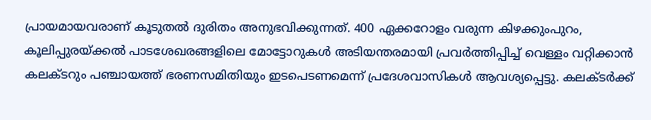പ്രായമായവരാണ് കൂടുതൽ ദുരിതം അനുഭവിക്കുന്നത്. 400 ഏക്കറോളം വരുന്ന കിഴക്കുംപുറം, കൂലിപ്പുരയ്ക്കൽ പാടശേഖരങ്ങളിലെ മോട്ടോറുകൾ അടിയന്തരമായി പ്രവർത്തിപ്പിച്ച് വെള്ളം വറ്റിക്കാൻ കലക്ടറും പഞ്ചായത്ത് ഭരണസമിതിയും ഇടപെടണമെന്ന് പ്രദേശവാസികൾ ആവശ്യപ്പെട്ടു. കലക്ടർക്ക്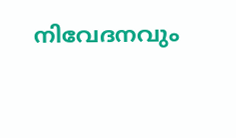നിവേദനവും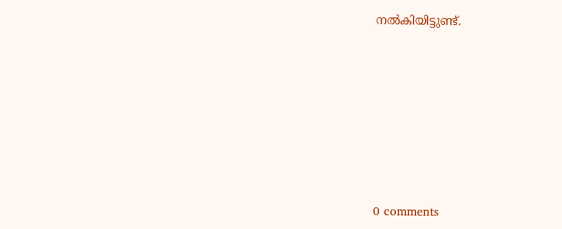നൽകിയിട്ടുണ്ട്.










0 comments